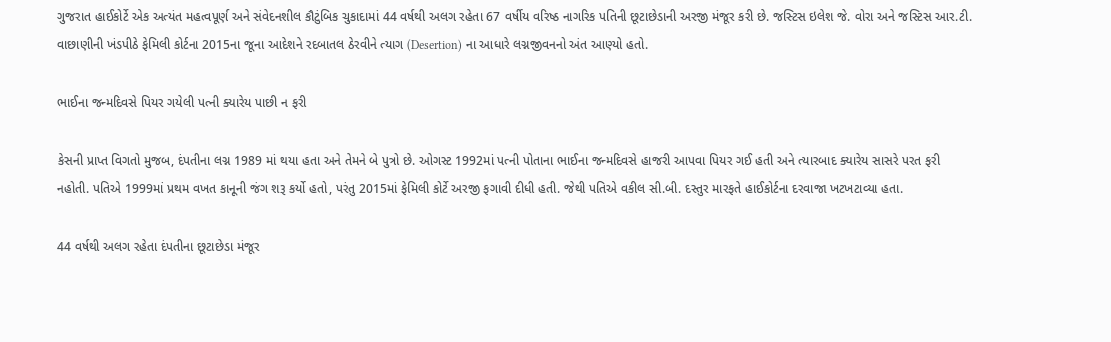ગુજરાત હાઈકોર્ટે એક અત્યંત મહત્વપૂર્ણ અને સંવેદનશીલ કૌટુંબિક ચુકાદામાં 44 વર્ષથી અલગ રહેતા 67 વર્ષીય વરિષ્ઠ નાગરિક પતિની છૂટાછેડાની અરજી મંજૂર કરી છે. જસ્ટિસ ઇલેશ જે. વોરા અને જસ્ટિસ આર.ટી. વાછાણીની ખંડપીઠે ફેમિલી કોર્ટના 2015ના જૂના આદેશને રદબાતલ ઠેરવીને ત્યાગ (Desertion) ના આધારે લગ્નજીવનનો અંત આણ્યો હતો.

ભાઈના જન્મદિવસે પિયર ગયેલી પત્ની ક્યારેય પાછી ન ફરી

કેસની પ્રાપ્ત વિગતો મુજબ, દંપતીના લગ્ન 1989 માં થયા હતા અને તેમને બે પુત્રો છે. ઓગસ્ટ 1992માં પત્ની પોતાના ભાઈના જન્મદિવસે હાજરી આપવા પિયર ગઈ હતી અને ત્યારબાદ ક્યારેય સાસરે પરત ફરી નહોતી. પતિએ 1999માં પ્રથમ વખત કાનૂની જંગ શરૂ કર્યો હતો, પરંતુ 2015માં ફેમિલી કોર્ટે અરજી ફગાવી દીધી હતી. જેથી પતિએ વકીલ સી.બી. દસ્તુર મારફતે હાઈકોર્ટના દરવાજા ખટખટાવ્યા હતા.

44 વર્ષથી અલગ રહેતા દંપતીના છૂટાછેડા મંજૂર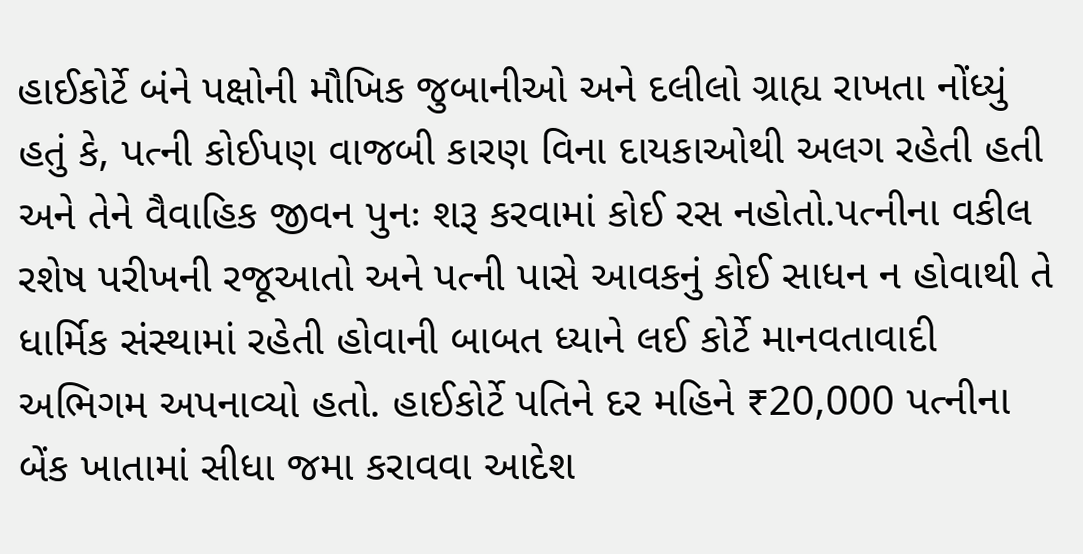હાઈકોર્ટે બંને પક્ષોની મૌખિક જુબાનીઓ અને દલીલો ગ્રાહ્ય રાખતા નોંધ્યું હતું કે, પત્ની કોઈપણ વાજબી કારણ વિના દાયકાઓથી અલગ રહેતી હતી અને તેને વૈવાહિક જીવન પુનઃ શરૂ કરવામાં કોઈ રસ નહોતો.પત્નીના વકીલ રશેષ પરીખની રજૂઆતો અને પત્ની પાસે આવકનું કોઈ સાધન ન હોવાથી તે ધાર્મિક સંસ્થામાં રહેતી હોવાની બાબત ધ્યાને લઈ કોર્ટે માનવતાવાદી અભિગમ અપનાવ્યો હતો. હાઈકોર્ટે પતિને દર મહિને ₹20,000 પત્નીના બેંક ખાતામાં સીધા જમા કરાવવા આદેશ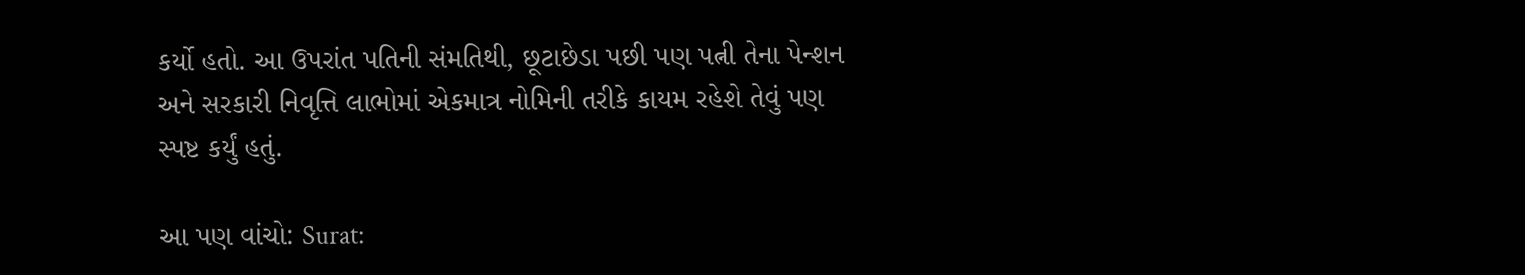કર્યો હતો. આ ઉપરાંત પતિની સંમતિથી, છૂટાછેડા પછી પણ પત્ની તેના પેન્શન અને સરકારી નિવૃત્તિ લાભોમાં એકમાત્ર નોમિની તરીકે કાયમ રહેશે તેવું પણ સ્પષ્ટ કર્યું હતું.

આ પણ વાંચો: Surat: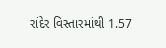રાંદેર વિસ્તારમાંથી 1.57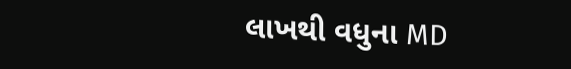લાખથી વધુના MD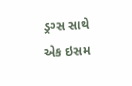ડ્રગ્સ સાથે એક ઇસમ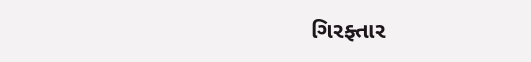ગિરફ્તાર